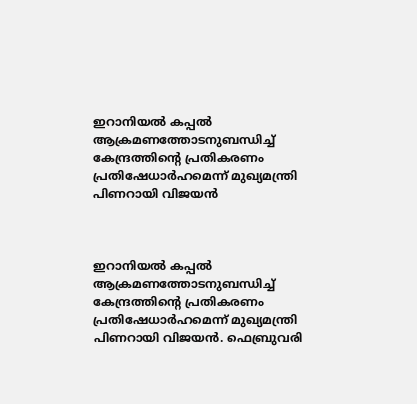ഇറാനിയൽ കപ്പൽ ആക്രമണത്തോടനുബന്ധിച്ച് കേന്ദ്രത്തിന്റെ പ്രതികരണം പ്രതിഷേധാർഹമെന്ന് മുഖ്യമന്ത്രി പിണറായി വിജയൻ



ഇറാനിയൽ കപ്പൽ ആക്രമണത്തോടനുബന്ധിച്ച് കേന്ദ്രത്തിന്റെ പ്രതികരണം പ്രതിഷേധാർഹമെന്ന് മുഖ്യമന്ത്രി പിണറായി വിജയൻ. ഫെബ്രുവരി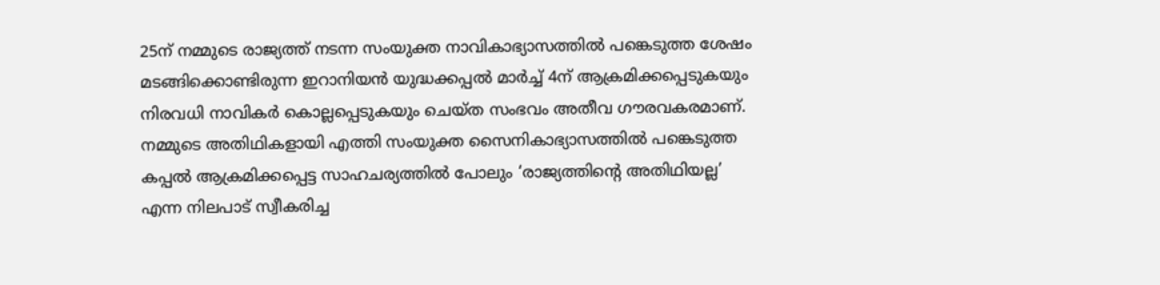25ന് നമ്മുടെ രാജ്യത്ത് നടന്ന സംയുക്ത നാവികാഭ്യാസത്തിൽ പങ്കെടുത്ത ശേഷം മടങ്ങിക്കൊണ്ടിരുന്ന ഇറാനിയൻ യുദ്ധക്കപ്പൽ മാർച്ച് 4ന് ആക്രമിക്കപ്പെടുകയും നിരവധി നാവികർ കൊല്ലപ്പെടുകയും ചെയ്ത സംഭവം അതീവ ഗൗരവകരമാണ്. നമ്മുടെ അതിഥികളായി എത്തി സംയുക്ത സൈനികാഭ്യാസത്തിൽ പങ്കെടുത്ത കപ്പൽ ആക്രമിക്കപ്പെട്ട സാഹചര്യത്തിൽ പോലും ‘രാജ്യത്തിന്റെ അതിഥിയല്ല’ എന്ന നിലപാട് സ്വീകരിച്ച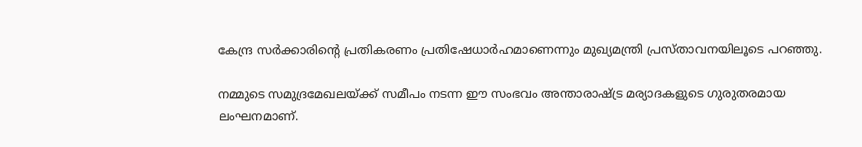കേന്ദ്ര സർക്കാരിന്റെ പ്രതികരണം പ്രതിഷേധാർഹമാണെന്നും മുഖ്യമന്ത്രി പ്രസ്താവനയിലൂടെ പറഞ്ഞു.

നമ്മുടെ സമുദ്രമേഖലയ്ക്ക് സമീപം നടന്ന ഈ സംഭവം അന്താരാഷ്ട്ര മര്യാദകളുടെ ഗുരുതരമായ ലംഘനമാണ്.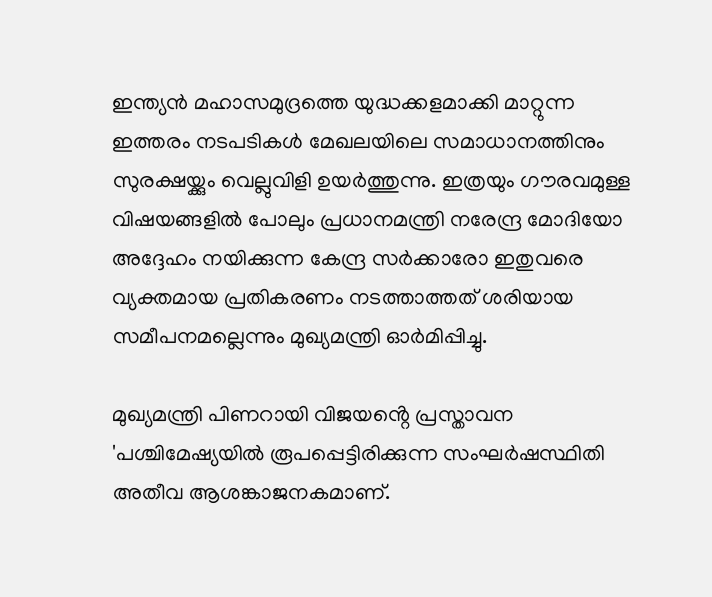ഇന്ത്യൻ മഹാസമുദ്രത്തെ യുദ്ധക്കളമാക്കി മാറ്റുന്ന ഇത്തരം നടപടികൾ മേഖലയിലെ സമാധാനത്തിനും സുരക്ഷയ്ക്കും വെല്ലുവിളി ഉയർത്തുന്നു. ഇത്രയും ഗൗരവമുള്ള വിഷയങ്ങളിൽ പോലും പ്രധാനമന്ത്രി നരേന്ദ്ര മോദിയോ അദ്ദേഹം നയിക്കുന്ന കേന്ദ്ര സർക്കാരോ ഇതുവരെ വ്യക്തമായ പ്രതികരണം നടത്താത്തത് ശരിയായ സമീപനമല്ലെന്നും മുഖ്യമന്ത്രി ഓർമിപ്പിച്ചു.

മുഖ്യമന്ത്രി പിണറായി വിജയൻ്റെ പ്രസ്താവന
'പശ്ചിമേഷ്യയിൽ രൂപപ്പെട്ടിരിക്കുന്ന സംഘർഷസ്ഥിതി അതീവ ആശങ്കാജനകമാണ്.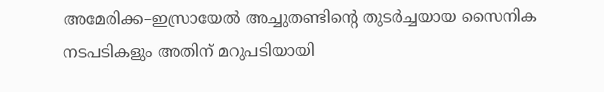അമേരിക്ക–ഇസ്രായേൽ അച്ചുതണ്ടിന്റെ തുടർച്ചയായ സൈനിക നടപടികളും അതിന് മറുപടിയായി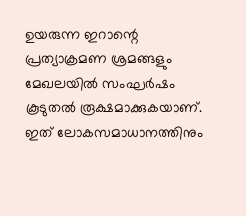ഉയരുന്ന ഇറാന്റെ പ്രത്യാക്രമണ ശ്രമങ്ങളും മേഖലയിൽ സംഘർഷം കൂടുതൽ രൂക്ഷമാക്കുകയാണ്. ഇത് ലോകസമാധാനത്തിനും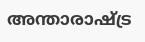അന്താരാഷ്ട്ര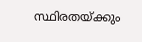സ്ഥിരതയ്ക്കും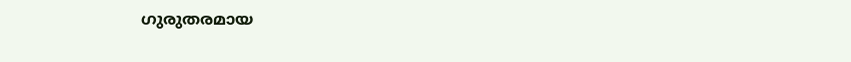ഗുരുതരമായ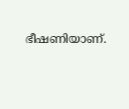ഭീഷണിയാണ്.